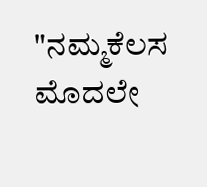"ನಮ್ಮಕೆಲಸ ಮೊದಲೇ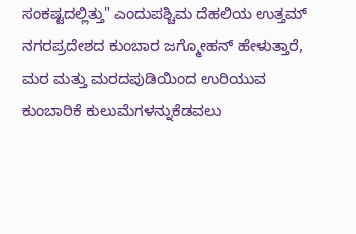ಸಂಕಷ್ಟದಲ್ಲಿತ್ತು" ಎಂದುಪಶ್ಚಿಮ ದೆಹಲಿಯ ಉತ್ತಮ್ ನಗರಪ್ರದೇಶದ ಕುಂಬಾರ ಜಗ್ಮೋಹನ್ ಹೇಳುತ್ತಾರೆ, ಮರ ಮತ್ತು ಮರದಪುಡಿಯಿಂದ ಉರಿಯುವ ಕುಂಬಾರಿಕೆ ಕುಲುಮೆಗಳನ್ನುಕೆಡವಲು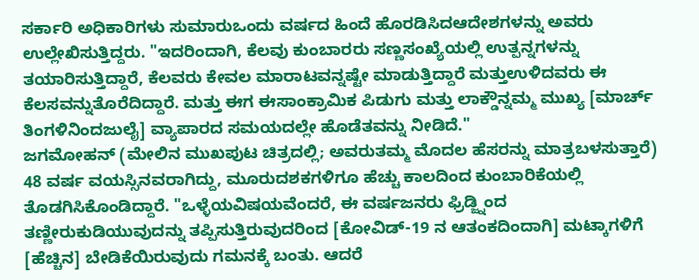ಸರ್ಕಾರಿ ಅಧಿಕಾರಿಗಳು ಸುಮಾರುಒಂದು ವರ್ಷದ ಹಿಂದೆ ಹೊರಡಿಸಿದಆದೇಶಗಳನ್ನು ಅವರು ಉಲ್ಲೇಖಿಸುತ್ತಿದ್ದರು. "ಇದರಿಂದಾಗಿ, ಕೆಲವು ಕುಂಬಾರರು ಸಣ್ಣಸಂಖ್ಯೆಯಲ್ಲಿ ಉತ್ಪನ್ನಗಳನ್ನು ತಯಾರಿಸುತ್ತಿದ್ದಾರೆ, ಕೆಲವರು ಕೇವಲ ಮಾರಾಟವನ್ನಷ್ಟೇ ಮಾಡುತ್ತಿದ್ದಾರೆ ಮತ್ತುಉಳಿದವರು ಈ ಕೆಲಸವನ್ನುತೊರೆದಿದ್ದಾರೆ. ಮತ್ತು ಈಗ ಈಸಾಂಕ್ರಾಮಿಕ ಪಿಡುಗು ಮತ್ತು ಲಾಕ್ಡೌನ್ನಮ್ಮ ಮುಖ್ಯ [ಮಾರ್ಚ್ ತಿಂಗಳಿನಿಂದಜುಲೈ] ವ್ಯಾಪಾರದ ಸಮಯದಲ್ಲೇ ಹೊಡೆತವನ್ನು ನೀಡಿದೆ."
ಜಗಮೋಹನ್ (ಮೇಲಿನ ಮುಖಪುಟ ಚಿತ್ರದಲ್ಲಿ; ಅವರುತಮ್ಮ ಮೊದಲ ಹೆಸರನ್ನು ಮಾತ್ರಬಳಸುತ್ತಾರೆ) 48 ವರ್ಷ ವಯಸ್ಸಿನವರಾಗಿದ್ದು, ಮೂರುದಶಕಗಳಿಗೂ ಹೆಚ್ಚು ಕಾಲದಿಂದ ಕುಂಬಾರಿಕೆಯಲ್ಲಿ ತೊಡಗಿಸಿಕೊಂಡಿದ್ದಾರೆ. "ಒಳ್ಳೆಯವಿಷಯವೆಂದರೆ, ಈ ವರ್ಷಜನರು ಫ್ರಿಡ್ಜ್ನಿಂದ ತಣ್ಣೀರುಕುಡಿಯುವುದನ್ನು ತಪ್ಪಿಸುತ್ತಿರುವುದರಿಂದ [ಕೋವಿಡ್-19 ನ ಆತಂಕದಿಂದಾಗಿ] ಮಟ್ಕಾಗಳಿಗೆ [ಹೆಚ್ಚಿನ] ಬೇಡಿಕೆಯಿರುವುದು ಗಮನಕ್ಕೆ ಬಂತು. ಆದರೆ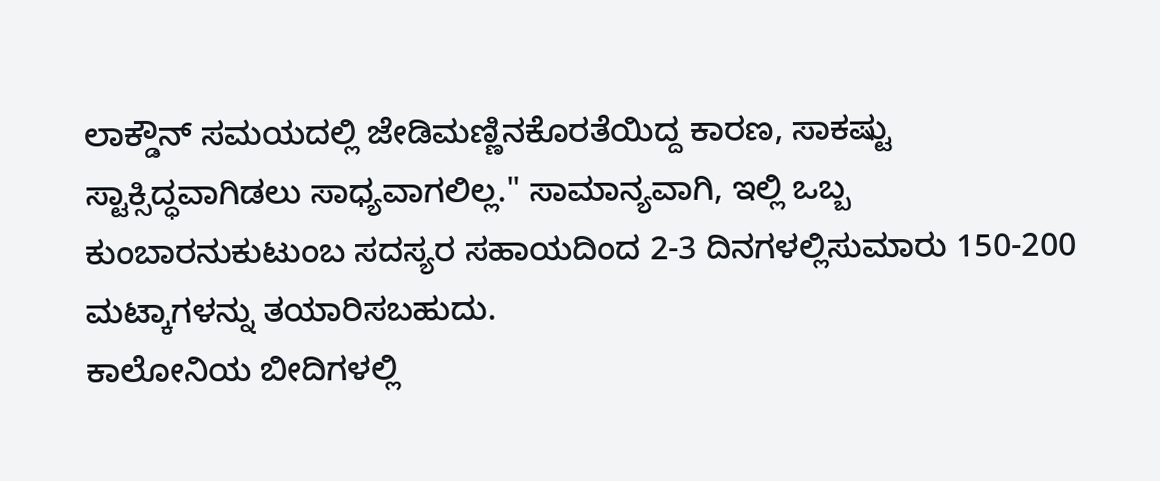ಲಾಕ್ಡೌನ್ ಸಮಯದಲ್ಲಿ ಜೇಡಿಮಣ್ಣಿನಕೊರತೆಯಿದ್ದ ಕಾರಣ, ಸಾಕಷ್ಟು ಸ್ಟಾಕ್ಸಿದ್ಧವಾಗಿಡಲು ಸಾಧ್ಯವಾಗಲಿಲ್ಲ." ಸಾಮಾನ್ಯವಾಗಿ, ಇಲ್ಲಿ ಒಬ್ಬ ಕುಂಬಾರನುಕುಟುಂಬ ಸದಸ್ಯರ ಸಹಾಯದಿಂದ 2-3 ದಿನಗಳಲ್ಲಿಸುಮಾರು 150-200 ಮಟ್ಕಾಗಳನ್ನು ತಯಾರಿಸಬಹುದು.
ಕಾಲೋನಿಯ ಬೀದಿಗಳಲ್ಲಿ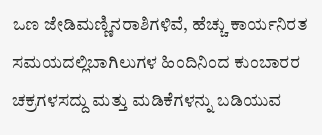ಒಣ ಜೇಡಿಮಣ್ಣಿನರಾಶಿಗಳಿವೆ, ಹೆಚ್ಚು ಕಾರ್ಯನಿರತ ಸಮಯದಲ್ಲಿಬಾಗಿಲುಗಳ ಹಿಂದಿನಿಂದ ಕುಂಬಾರರ ಚಕ್ರಗಳಸದ್ದು ಮತ್ತು ಮಡಿಕೆಗಳನ್ನು ಬಡಿಯುವ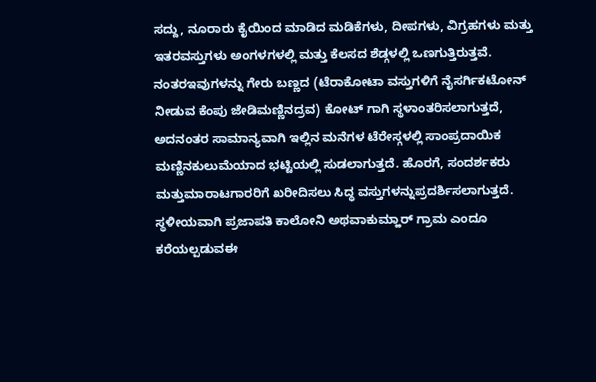ಸದ್ದು, ನೂರಾರು ಕೈಯಿಂದ ಮಾಡಿದ ಮಡಿಕೆಗಳು, ದೀಪಗಳು, ವಿಗ್ರಹಗಳು ಮತ್ತು ಇತರವಸ್ತುಗಳು ಅಂಗಳಗಳಲ್ಲಿ ಮತ್ತು ಕೆಲಸದ ಶೆಡ್ಗಳಲ್ಲಿ ಒಣಗುತ್ತಿರುತ್ತವೆ. ನಂತರಇವುಗಳನ್ನು ಗೇರು ಬಣ್ಣದ (ಟೆರಾಕೋಟಾ ವಸ್ತುಗಳಿಗೆ ನೈಸರ್ಗಿಕಟೋನ್ ನೀಡುವ ಕೆಂಪು ಜೇಡಿಮಣ್ಣಿನದ್ರವ) ಕೋಟ್ ಗಾಗಿ ಸ್ಥಳಾಂತರಿಸಲಾಗುತ್ತದೆ, ಅದನಂತರ ಸಾಮಾನ್ಯವಾಗಿ ಇಲ್ಲಿನ ಮನೆಗಳ ಟೆರೇಸ್ಗಳಲ್ಲಿ ಸಾಂಪ್ರದಾಯಿಕ ಮಣ್ಣಿನಕುಲುಮೆಯಾದ ಭಟ್ಟಿಯಲ್ಲಿ ಸುಡಲಾಗುತ್ತದೆ. ಹೊರಗೆ, ಸಂದರ್ಶಕರು ಮತ್ತುಮಾರಾಟಗಾರರಿಗೆ ಖರೀದಿಸಲು ಸಿದ್ಧ ವಸ್ತುಗಳನ್ನುಪ್ರದರ್ಶಿಸಲಾಗುತ್ತದೆ.
ಸ್ಥಳೀಯವಾಗಿ ಪ್ರಜಾಪತಿ ಕಾಲೋನಿ ಅಥವಾಕುಮ್ಹಾರ್ ಗ್ರಾಮ ಎಂದೂ ಕರೆಯಲ್ಪಡುವಈ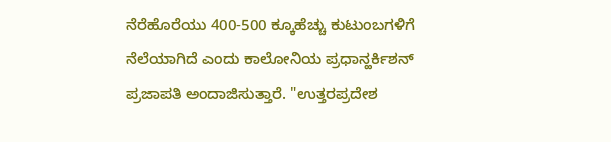ನೆರೆಹೊರೆಯು 400-500 ಕ್ಕೂಹೆಚ್ಚು ಕುಟುಂಬಗಳಿಗೆ ನೆಲೆಯಾಗಿದೆ ಎಂದು ಕಾಲೋನಿಯ ಪ್ರಧಾನ್ಹರ್ಕಿಶನ್ ಪ್ರಜಾಪತಿ ಅಂದಾಜಿಸುತ್ತಾರೆ. "ಉತ್ತರಪ್ರದೇಶ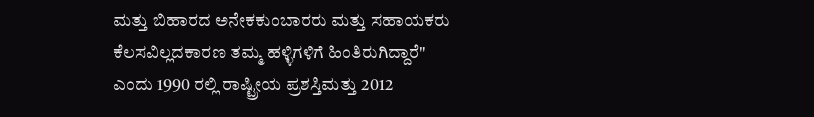ಮತ್ತು ಬಿಹಾರದ ಅನೇಕಕುಂಬಾರರು ಮತ್ತು ಸಹಾಯಕರು ಕೆಲಸವಿಲ್ಲದಕಾರಣ ತಮ್ಮ ಹಳ್ಳಿಗಳಿಗೆ ಹಿಂತಿರುಗಿದ್ದಾರೆ" ಎಂದು 1990 ರಲ್ಲಿ ರಾಷ್ಟ್ರೀಯ ಪ್ರಶಸ್ತಿಮತ್ತು 2012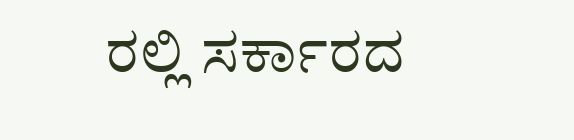ರಲ್ಲಿ ಸರ್ಕಾರದ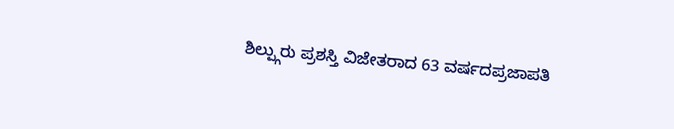ಶಿಲ್ಪ್ಗುರು ಪ್ರಶಸ್ತಿ ವಿಜೇತರಾದ 63 ವರ್ಷದಪ್ರಜಾಪತಿ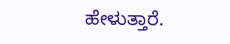ಹೇಳುತ್ತಾರೆ.